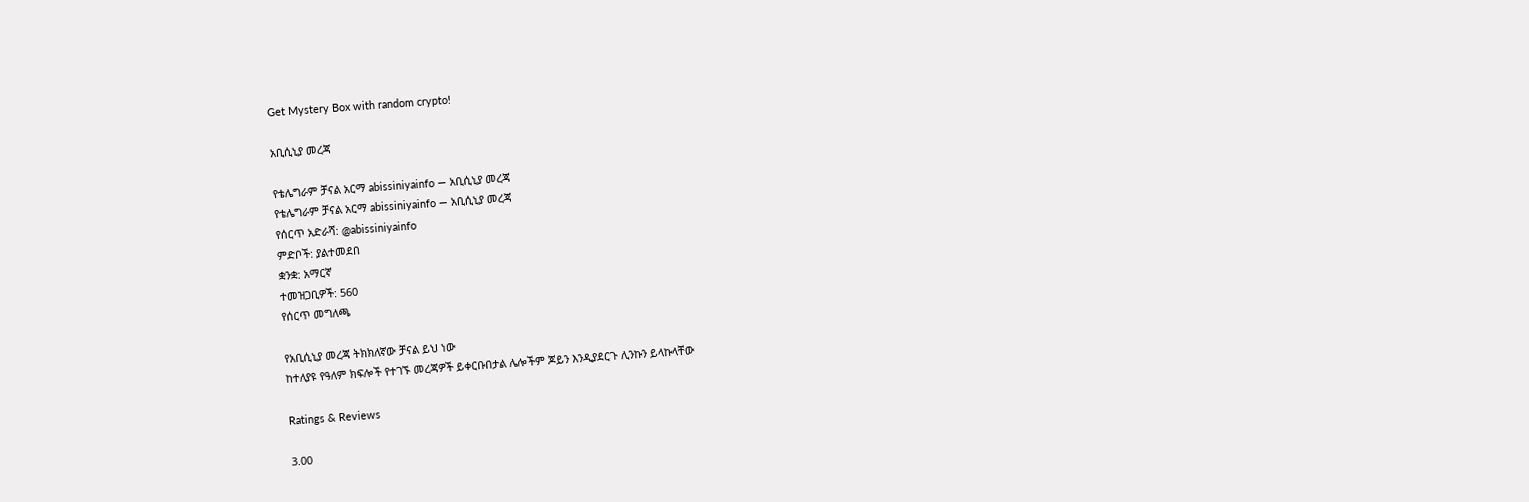Get Mystery Box with random crypto!

አቢሲኒያ መረጃ

የቴሌግራም ቻናል አርማ abissiniyainfo — አቢሲኒያ መረጃ
የቴሌግራም ቻናል አርማ abissiniyainfo — አቢሲኒያ መረጃ
የሰርጥ አድራሻ: @abissiniyainfo
ምድቦች: ያልተመደበ
ቋንቋ: አማርኛ
ተመዝጋቢዎች: 560
የሰርጥ መግለጫ

የአቢሲኒያ መረጃ ትክክለኛው ቻናል ይህ ነው
ከተለያዩ የዓለም ክፍሎች የተገኙ መረጃዎች ይቀርቡበታል ሌሎችም ጆይን እንዲያደርጉ ሊንኩን ይላኩላቸው

Ratings & Reviews

3.00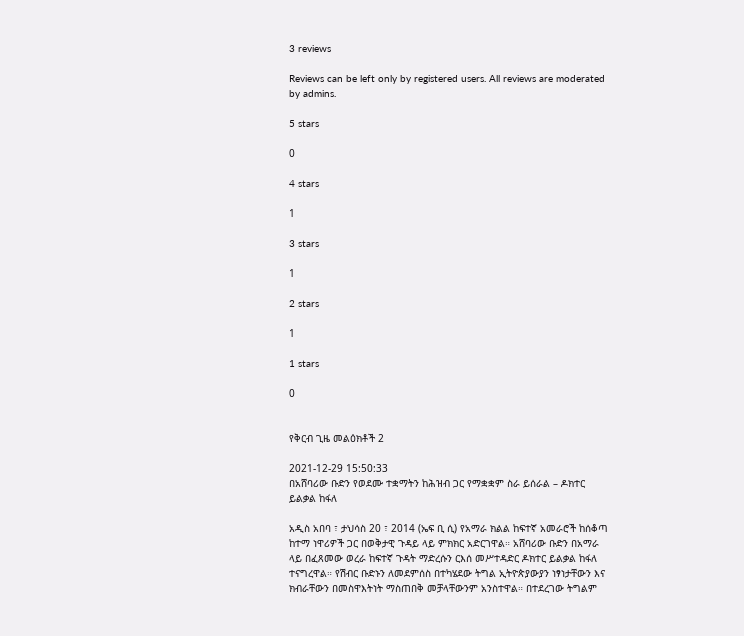3 reviews

Reviews can be left only by registered users. All reviews are moderated by admins.

5 stars

0

4 stars

1

3 stars

1

2 stars

1

1 stars

0


የቅርብ ጊዜ መልዕክቶች 2

2021-12-29 15:50:33
በአሸባሪው ቡድን የወደሙ ተቋማትን ከሕዝብ ጋር የማቋቋም ስራ ይሰራል – ዶክተር ይልቃል ከፋለ

አዲስ አበባ ፣ ታህሳስ 20 ፣ 2014 (ኤፍ ቢ ሲ) የአማራ ክልል ከፍተኛ አመራሮች ከሰቆጣ ከተማ ነዋሪዎች ጋር በወቅታዊ ጉዳይ ላይ ምክክር አድርገዋል። አሸባሪው ቡድን በአማራ ላይ በፈጸመው ወረራ ከፍተኛ ጉዳት ማድረሱን ርእሰ መሥተዳድር ዶክተር ይልቃል ከፋለ ተናግረዋል። የሽብር ቡድኑን ለመደምሰስ በተካሄደው ትግል ኢትዮጵያውያን ነፃነታቸውን እና ክብራቸውን በመስዋእትነት ማስጠበቅ መቻላቸውንም አንስተዋል። በተደረገው ትግልም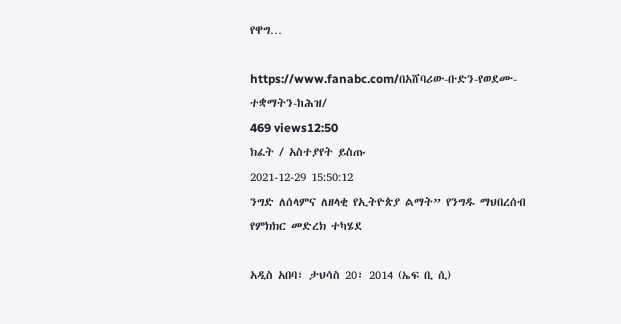የዋግ…

https://www.fanabc.com/በአሸባሪው-ቡድን-የወደሙ-ተቋማትን-ከሕዝ/
469 views12:50
ክፈት / አስተያየት ይስጡ
2021-12-29 15:50:12
ንግድ ለሰላምና ለዘላቂ የኢትዮጵያ ልማት” የንግዱ ማህበረሰብ የምክክር መድረክ ተካሄደ

አዲስ አበባ፣ ታህሳስ 20፣ 2014 (ኤፍ ቢ ሲ)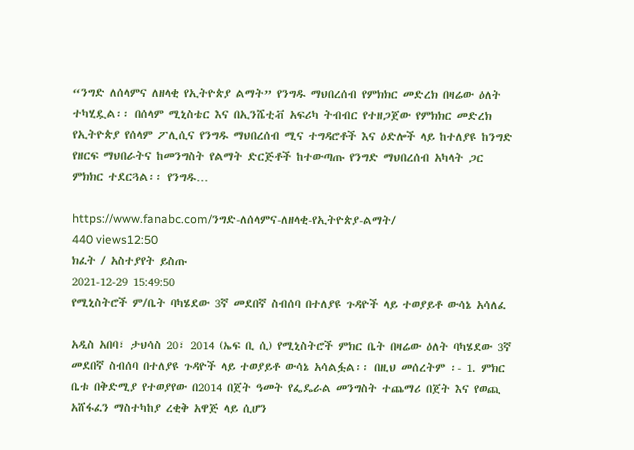“ንግድ ለሰላምና ለዘላቂ የኢትዮጵያ ልማት” የንግዱ ማህበረሰብ የምክክር መድረክ በዛሬው ዕለት ተካሂዷል፡፡ በሰላም ሚኒስቴር እና በኢንሼቲቭ አፍሪካ ትብብር የተዘጋጀው የምክክር መድረክ የኢትዮጵያ የሰላም ፖሊሲና የንግዱ ማህበረሰብ ሚና ተግዳሮቶች እና ዕድሎች ላይ ከተለያዩ ከንግድ የዘርፍ ማህበራትና ከመንግስት የልማት ድርጅቶች ከተውጣጡ የንግድ ማህበረሰብ አካላት ጋር ምክክር ተደርጓል፡፡ የንግዱ…

https://www.fanabc.com/ንግድ-ለሰላምና-ለዘላቂ-የኢትዮጵያ-ልማት/
440 views12:50
ክፈት / አስተያየት ይስጡ
2021-12-29 15:49:50
የሚኒስትሮች ም/ቤት ባካሄደው 3ኛ መደበኛ ስብሰባ በተለያዩ ጉዳዮች ላይ ተወያይቶ ውሳኔ አሳለፈ

አዲስ አበባ፣ ታህሳስ 20፣ 2014 (ኤፍ ቢ ሲ) የሚኒስትሮች ምክር ቤት በዛሬው ዕለት ባካሄደው 3ኛ መደበኛ ስብሰባ በተለያዩ ጉዳዮች ላይ ተወያይቶ ውሳኔ አሳልፏል፡፡ በዚህ መሰረትም ፡- 1. ምክር ቤቱ በቅድሚያ የተወያየው በ2014 በጀት ዓመት የፌዴራል መንግስት ተጨማሪ በጀት እና የወጪ አሸፋፈን ማስተካከያ ረቂቅ አዋጅ ላይ ሲሆን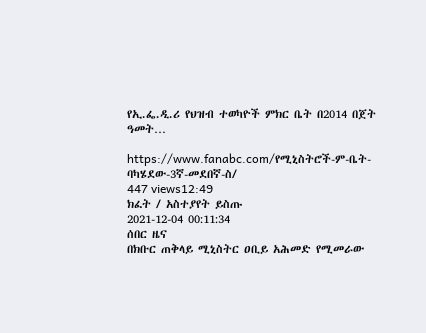የኢ.ፌ.ዲ.ሪ የህዝብ ተወካዮች ምክር ቤት በ2014 በጀት ዓመት…

https://www.fanabc.com/የሚኒስትሮች-ም-ቤት-ባካሄደው-3ኛ-መደበኛ-ስ/
447 views12:49
ክፈት / አስተያየት ይስጡ
2021-12-04 00:11:34
ሰበር ዜና
በክቡር ጠቅላይ ሚኒስትር ዐቢይ አሕመድ የሚመራው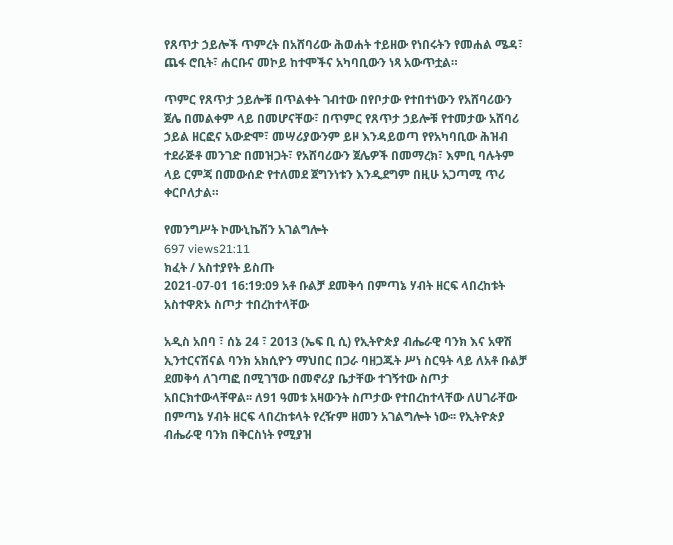የጸጥታ ኃይሎች ጥምረት በአሸባሪው ሕወሐት ተይዘው የነበሩትን የመሐል ሜዳ፣ ጨፋ ሮቢት፣ ሐርቡና መኮይ ከተሞችና አካባቢውን ነጻ አውጥቷል።

ጥምር የጸጥታ ኃይሎቹ በጥልቀት ገብተው በየቦታው የተበተነውን የአሸባሪውን ጀሌ በመልቀም ላይ በመሆናቸው፣ በጥምር የጸጥታ ኃይሎቹ የተመታው አሸባሪ ኃይል ዘርፎና አውድሞ፣ መሣሪያውንም ይዞ እንዳይወጣ የየአካባቢው ሕዝብ ተደራጅቶ መንገድ በመዝጋት፣ የአሸባሪውን ጀሌዎች በመማረክ፣ እምቢ ባሉትም ላይ ርምጃ በመውሰድ የተለመደ ጀግንነቱን እንዲደግም በዚሁ አጋጣሚ ጥሪ ቀርቦለታል።

የመንግሥት ኮሙኒኬሽን አገልግሎት
697 views21:11
ክፈት / አስተያየት ይስጡ
2021-07-01 16:19:09 አቶ ቡልቻ ደመቅሳ በምጣኔ ሃብት ዘርፍ ላበረከቱት አስተዋጽኦ ስጦታ ተበረከተላቸው

አዲስ አበባ ፣ ሰኔ 24 ፣ 2013 (ኤፍ ቢ ሲ) የኢትዮጵያ ብሔራዊ ባንክ እና አዋሽ ኢንተርናሽናል ባንክ አክሲዮን ማህበር በጋራ ባዘጋጁት ሥነ ስርዓት ላይ ለአቶ ቡልቻ ደመቅሳ ለገጣፎ በሚገኘው በመኖሪያ ቤታቸው ተገኝተው ስጦታ አበርክተውላቸዋል፡፡ ለ91 ዓመቱ አዛውንት ስጦታው የተበረከተላቸው ለሀገራቸው በምጣኔ ሃብት ዘርፍ ላበረከቱላት የረዥም ዘመን አገልግሎት ነው፡፡ የኢትዮጵያ ብሔራዊ ባንክ በቅርስነት የሚያዝ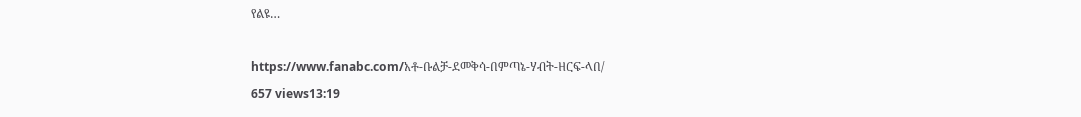የልዩ…

https://www.fanabc.com/አቶ-ቡልቻ-ደመቅሳ-በምጣኔ-ሃብት-ዘርፍ-ላበ/
657 views13:19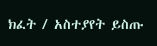ክፈት / አስተያየት ይስጡ